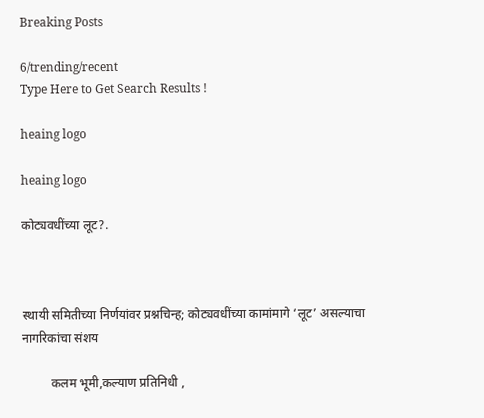Breaking Posts

6/trending/recent
Type Here to Get Search Results !

heaing logo

heaing logo

कोट्यवधींच्या लूट?.



स्थायी समितीच्या निर्णयांवर प्रश्नचिन्ह; कोट्यवधींच्या कामांमागे ‘लूट’ असल्याचा नागरिकांचा संशय

         कलम भूमी,कल्याण प्रतिनिधी ,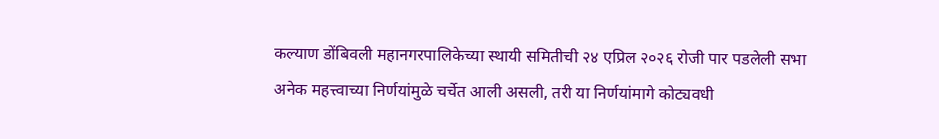कल्याण डोंबिवली महानगरपालिकेच्या स्थायी समितीची २४ एप्रिल २०२६ रोजी पार पडलेली सभा अनेक महत्त्वाच्या निर्णयांमुळे चर्चेत आली असली, तरी या निर्णयांमागे कोट्यवधी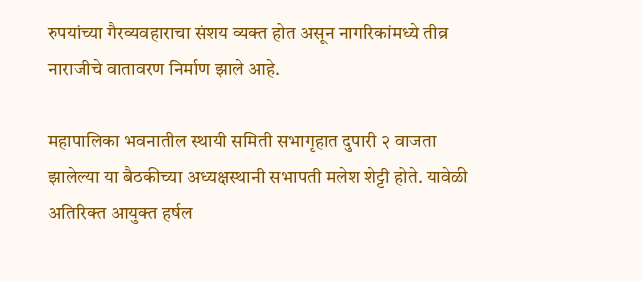रुपयांच्या गैरव्यवहाराचा संशय व्यक्त होत असून नागरिकांमध्ये तीव्र नाराजीचे वातावरण निर्माण झाले आहे.

महापालिका भवनातील स्थायी समिती सभागृहात दुपारी २ वाजता झालेल्या या बैठकीच्या अध्यक्षस्थानी सभापती मलेश शेट्टी होते. यावेळी अतिरिक्त आयुक्त हर्षल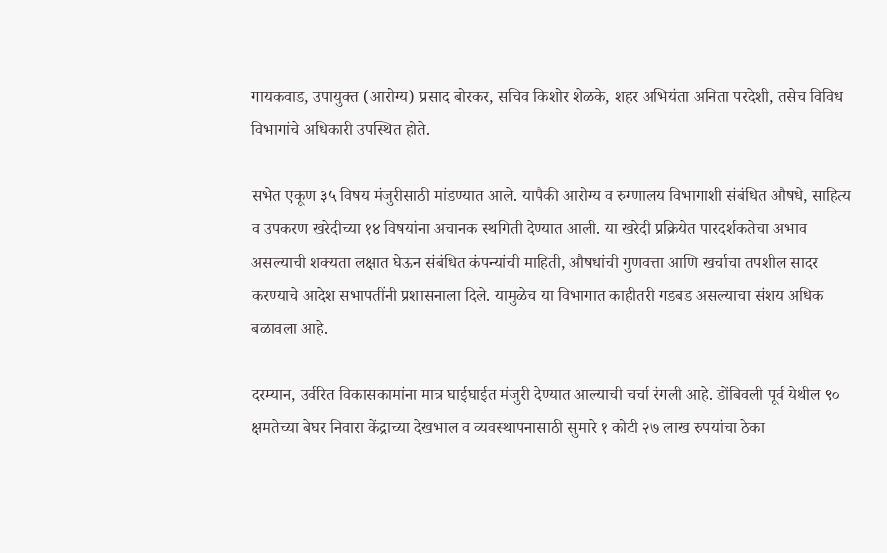गायकवाड, उपायुक्त (आरोग्य) प्रसाद बोरकर, सचिव किशोर शेळके, शहर अभियंता अनिता परदेशी, तसेच विविध विभागांचे अधिकारी उपस्थित होते.

सभेत एकूण ३५ विषय मंजुरीसाठी मांडण्यात आले. यापैकी आरोग्य व रुग्णालय विभागाशी संबंधित औषधे, साहित्य व उपकरण खरेदीच्या १४ विषयांना अचानक स्थगिती देण्यात आली. या खरेदी प्रक्रियेत पारदर्शकतेचा अभाव असल्याची शक्यता लक्षात घेऊन संबंधित कंपन्यांची माहिती, औषधांची गुणवत्ता आणि खर्चाचा तपशील सादर करण्याचे आदेश सभापतींनी प्रशासनाला दिले. यामुळेच या विभागात काहीतरी गडबड असल्याचा संशय अधिक बळावला आहे.

दरम्यान, उर्वरित विकासकामांना मात्र घाईघाईत मंजुरी देण्यात आल्याची चर्चा रंगली आहे. डोंबिवली पूर्व येथील ९० क्षमतेच्या बेघर निवारा केंद्राच्या देखभाल व व्यवस्थापनासाठी सुमारे १ कोटी २७ लाख रुपयांचा ठेका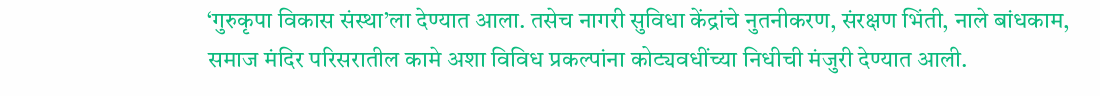‘गुरुकृपा विकास संस्था’ला देण्यात आला. तसेच नागरी सुविधा केंद्रांचे नुतनीकरण, संरक्षण भिंती, नाले बांधकाम, समाज मंदिर परिसरातील कामे अशा विविध प्रकल्पांना कोट्यवधींच्या निधीची मंजुरी देण्यात आली.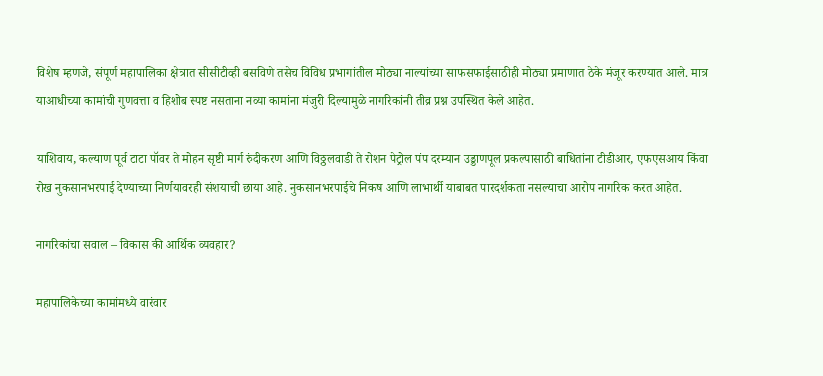विशेष म्हणजे, संपूर्ण महापालिका क्षेत्रात सीसीटीव्ही बसविणे तसेच विविध प्रभागांतील मोठ्या नाल्यांच्या साफसफाईसाठीही मोठ्या प्रमाणात ठेके मंजूर करण्यात आले. मात्र याआधीच्या कामांची गुणवत्ता व हिशोब स्पष्ट नसताना नव्या कामांना मंजुरी दिल्यामुळे नागरिकांनी तीव्र प्रश्न उपस्थित केले आहेत.

याशिवाय, कल्याण पूर्व टाटा पॉवर ते मोहन सृष्टी मार्ग रुंदीकरण आणि विठ्ठलवाडी ते रोशन पेट्रोल पंप दरम्यान उड्डाणपूल प्रकल्पासाठी बाधितांना टीडीआर, एफएसआय किंवा रोख नुकसानभरपाई देण्याच्या निर्णयावरही संशयाची छाया आहे. नुकसानभरपाईचे निकष आणि लाभार्थी याबाबत पारदर्शकता नसल्याचा आरोप नागरिक करत आहेत.

नागरिकांचा सवाल – विकास की आर्थिक व्यवहार?

महापालिकेच्या कामांमध्ये वारंवार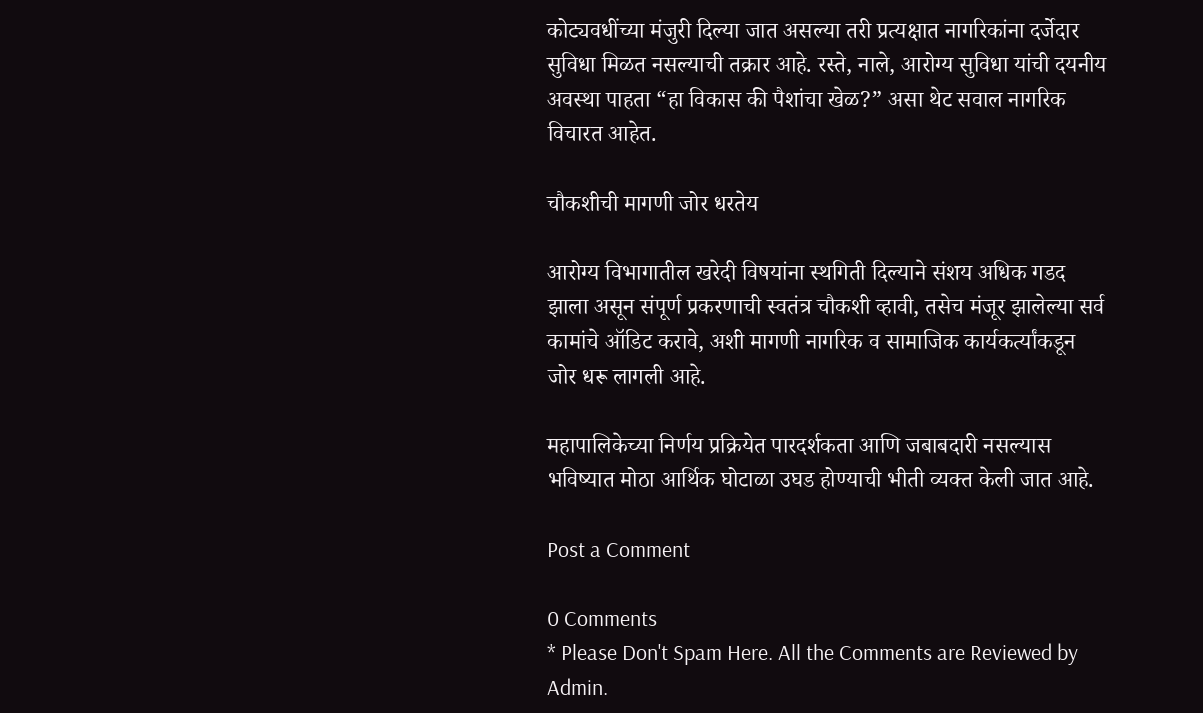कोट्यवधींच्या मंजुरी दिल्या जात असल्या तरी प्रत्यक्षात नागरिकांना दर्जेदार सुविधा मिळत नसल्याची तक्रार आहे. रस्ते, नाले, आरोग्य सुविधा यांची दयनीय अवस्था पाहता “हा विकास की पैशांचा खेळ?” असा थेट सवाल नागरिक विचारत आहेत.

चौकशीची मागणी जोर धरतेय

आरोग्य विभागातील खरेदी विषयांना स्थगिती दिल्याने संशय अधिक गडद झाला असून संपूर्ण प्रकरणाची स्वतंत्र चौकशी व्हावी, तसेच मंजूर झालेल्या सर्व कामांचे ऑडिट करावे, अशी मागणी नागरिक व सामाजिक कार्यकर्त्यांकडून जोर धरू लागली आहे.

महापालिकेच्या निर्णय प्रक्रियेत पारदर्शकता आणि जबाबदारी नसल्यास भविष्यात मोठा आर्थिक घोटाळा उघड होण्याची भीती व्यक्त केली जात आहे.

Post a Comment

0 Comments
* Please Don't Spam Here. All the Comments are Reviewed by Admin.